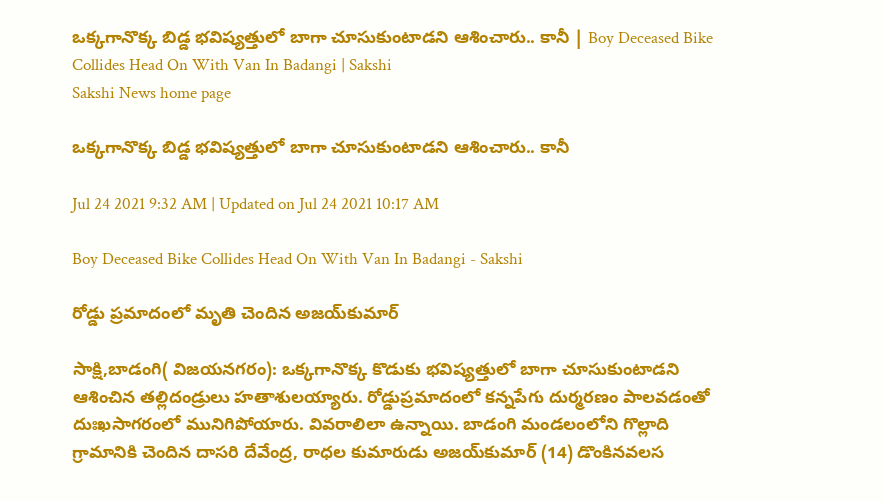ఒక్కగానొక్క బిడ్డ భవిష్యత్తులో బాగా చూసుకుంటాడని ఆశించారు.. కానీ | Boy Deceased Bike Collides Head On With Van In Badangi | Sakshi
Sakshi News home page

ఒక్కగానొక్క బిడ్డ భవిష్యత్తులో బాగా చూసుకుంటాడని ఆశించారు.. కానీ

Jul 24 2021 9:32 AM | Updated on Jul 24 2021 10:17 AM

Boy Deceased Bike Collides Head On With Van In Badangi - Sakshi

రోడ్డు ప్రమాదంలో మృతి చెందిన అజయ్‌కుమార్‌

సాక్షి,బాడంగి( విజయనగరం): ఒక్కగానొక్క కొడుకు భవిష్యత్తులో బాగా చూసుకుంటాడని ఆశించిన తల్లిదండ్రులు హతాశులయ్యారు. రోడ్డుప్రమాదంలో కన్నపేగు దుర్మరణం పాలవడంతో దుఃఖసాగరంలో మునిగిపోయారు. వివరాలిలా ఉన్నాయి. బాడంగి మండలంలోని గొల్లాది గ్రామానికి చెందిన దాసరి దేవేంద్ర, రాధల కుమారుడు అజయ్‌కుమార్‌ (14) డొంకినవలస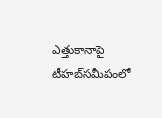ఎత్తుకానాపై  టీహబ్‌సమీపంలో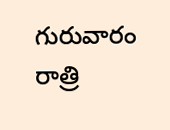గురువారం రాత్రి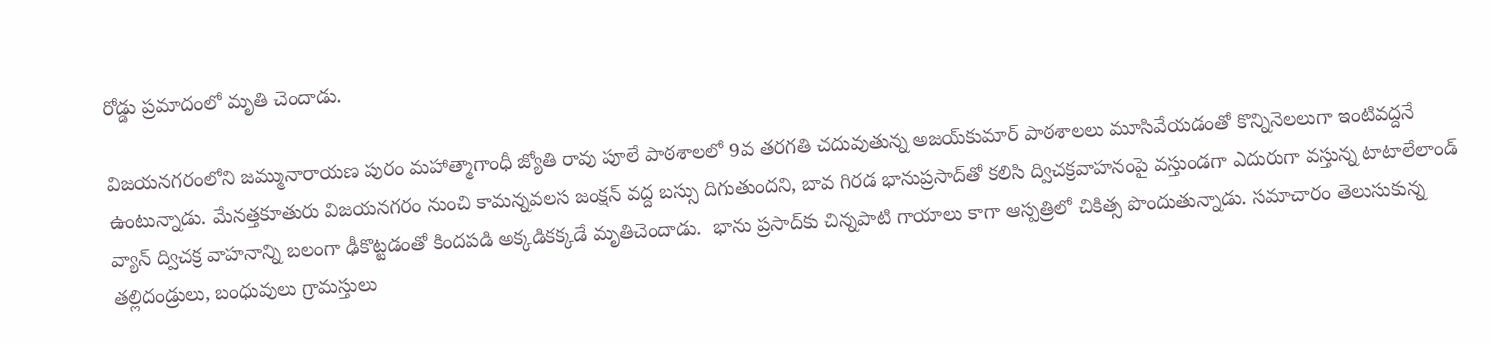రోడ్డు ప్రమాదంలో మృతి చెందాడు.

విజయనగరంలోని జమ్మునారాయణ పురం మహాత్మాగాంధీ జ్యోతి రావు పూలే పాఠశాలలో 9వ తరగతి చదువుతున్న అజయ్‌కుమార్‌ పాఠశాలలు మూసివేయడంతో కొన్నినెలలుగా ఇంటివద్దనే ఉంటున్నాడు. మేనత్తకూతురు విజయనగరం నుంచి కామన్నవలస జంక్షన్‌ వద్ద బస్సు దిగుతుందని, బావ గిరడ భానుప్రసాద్‌తో కలిసి ద్విచక్రవాహనంపై వస్తుండగా ఎదురుగా వస్తున్న టాటాలేలాండ్‌ వ్యాన్‌ ద్విచక్ర వాహనాన్ని బలంగా ఢీకొట్టడంతో కిందపడి అక్కడికక్కడే మృతిచెందాడు.  భాను ప్రసాద్‌కు చిన్నపాటి గాయాలు కాగా ఆస్పత్రిలో చికిత్స పొందుతున్నాడు. సమాచారం తెలుసుకున్న తల్లిదండ్రులు, బంధువులు గ్రామస్తులు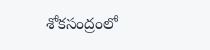శోకసంద్రంలో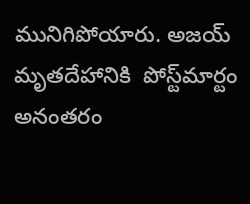మునిగిపోయారు. అజయ్‌ మృతదేహానికి  పోస్ట్‌మార్టం అనంతరం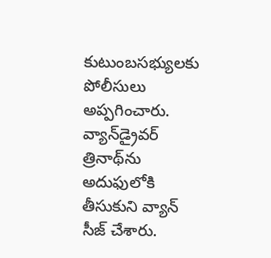కుటుంబసభ్యులకు పోలీసులు అప్పగించారు. వ్యాన్‌డ్రైవర్‌ త్రినాథ్‌ను అదుఫులోకి తీసుకుని వ్యాన్‌ సీజ్‌ చేశారు.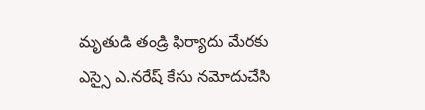మృతుడి తండ్రి ఫిర్యాదు మేరకు ఎస్సై ఎ.నరేష్‌ కేసు నమోదుచేసి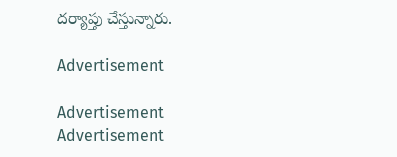దర్యాప్తు చేస్తున్నారు.

Advertisement

Advertisement
Advertisement